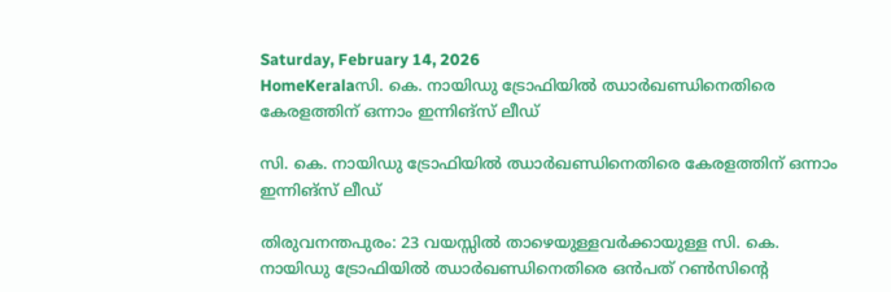Saturday, February 14, 2026
HomeKeralaസി. കെ. നായിഡു ട്രോഫിയിൽ ഝാർഖണ്ഡിനെതിരെ കേരളത്തിന് ഒന്നാം ഇന്നിങ്സ് ലീഡ്

സി. കെ. നായിഡു ട്രോഫിയിൽ ഝാർഖണ്ഡിനെതിരെ കേരളത്തിന് ഒന്നാം ഇന്നിങ്സ് ലീഡ്

തിരുവനന്തപുരം: 23 വയസ്സിൽ താഴെയുള്ളവർക്കായുള്ള സി. കെ. നായിഡു ട്രോഫിയിൽ ഝാർഖണ്ഡിനെതിരെ ഒൻപത് റൺസിന്റെ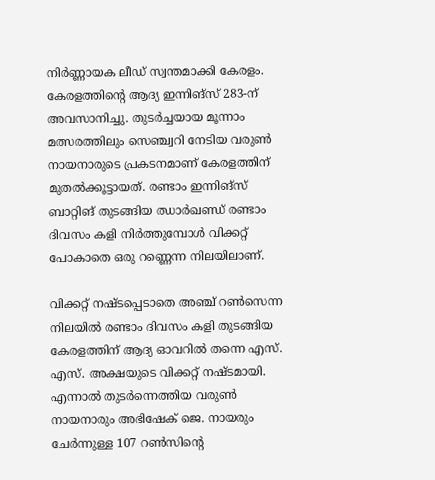നിർണ്ണായക ലീഡ് സ്വന്തമാക്കി കേരളം. കേരളത്തിന്റെ ആദ്യ ഇന്നിങ്സ് 283-ന് അവസാനിച്ചു. തുടർച്ചയായ മൂന്നാം മത്സരത്തിലും സെഞ്ച്വറി നേടിയ വരുൺ നായനാരുടെ പ്രകടനമാണ് കേരളത്തിന് മുതൽക്കൂട്ടായത്. രണ്ടാം ഇന്നിങ്സ് ബാറ്റിങ് തുടങ്ങിയ ഝാർഖണ്ഡ് രണ്ടാം ദിവസം കളി നിർത്തുമ്പോൾ വിക്കറ്റ് പോകാതെ ഒരു റണ്ണെന്ന നിലയിലാണ്.

വിക്കറ്റ് നഷ്ടപ്പെടാതെ അഞ്ച് റൺസെന്ന നിലയിൽ രണ്ടാം ദിവസം കളി തുടങ്ങിയ കേരളത്തിന് ആദ്യ ഓവറിൽ തന്നെ എസ്. എസ്. അക്ഷയുടെ വിക്കറ്റ് നഷ്ടമായി. എന്നാൽ തുടർന്നെത്തിയ വരുൺ നായനാരും അഭിഷേക് ജെ. നായരും ചേർന്നുള്ള 107 റൺസിന്റെ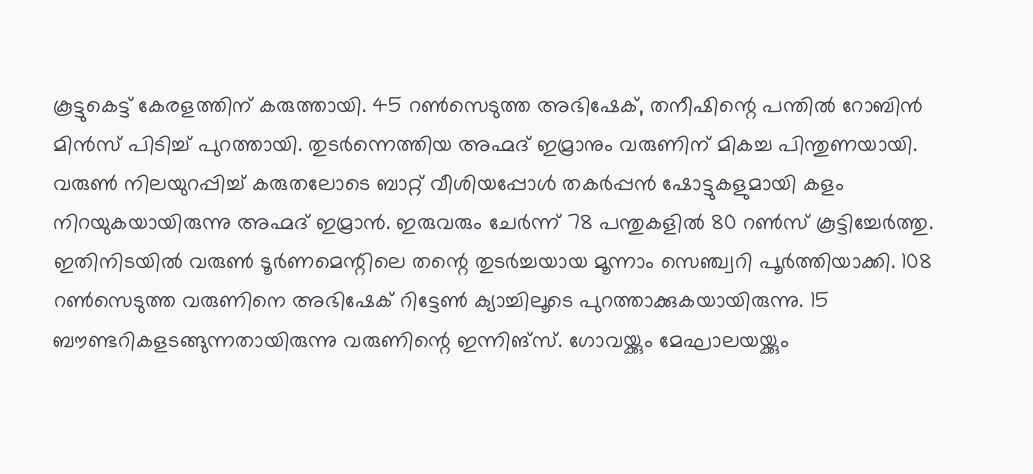കൂട്ടുകെട്ട് കേരളത്തിന് കരുത്തായി. 45 റൺസെടുത്ത അഭിഷേക്, തനീഷിന്റെ പന്തിൽ റോബിൻ മിൻസ് പിടിച്ച് പുറത്തായി. തുടർന്നെത്തിയ അഹ്മദ് ഇമ്രാനും വരുണിന് മികച്ച പിന്തുണയായി. വരുൺ നിലയുറപ്പിച്ച് കരുതലോടെ ബാറ്റ് വീശിയപ്പോൾ തകർപ്പൻ ഷോട്ടുകളുമായി കളം നിറയുകയായിരുന്നു അഹ്മദ് ഇമ്രാൻ. ഇരുവരും ചേർന്ന് 78 പന്തുകളിൽ 80 റൺസ് കൂട്ടിച്ചേർത്തു. ഇതിനിടയിൽ വരുൺ ടൂർണമെന്റിലെ തന്റെ തുടർച്ചയായ മൂന്നാം സെഞ്ച്വറി പൂർത്തിയാക്കി. 108 റൺസെടുത്ത വരുണിനെ അഭിഷേക് റിട്ടേൺ ക്യാച്ചിലൂടെ പുറത്താക്കുകയായിരുന്നു. 15 ബൗണ്ടറികളടങ്ങുന്നതായിരുന്നു വരുണിന്റെ ഇന്നിങ്സ്. ഗോവയ്ക്കും മേഘാലയയ്ക്കും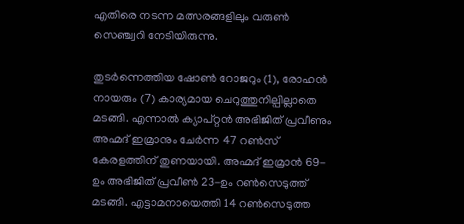എതിരെ നടന്ന മത്സരങ്ങളിലും വരുൺ സെഞ്ച്വറി നേടിയിരുന്നു.

തുടർന്നെത്തിയ ഷോൺ റോജറും (1), രോഹൻ നായരും (7) കാര്യമായ ചെറുത്തുനില്പില്ലാതെ മടങ്ങി. എന്നാൽ ക്യാപ്റ്റൻ അഭിജിത് പ്രവീണും അഹ്മദ് ഇമ്രാനും ചേർന്ന 47 റൺസ് കേരളത്തിന് തുണയായി. അഹ്മദ് ഇമ്രാൻ 69-ഉം അഭിജിത് പ്രവീൺ 23-ഉം റൺസെടുത്ത് മടങ്ങി. എട്ടാമനായെത്തി 14 റൺസെടുത്ത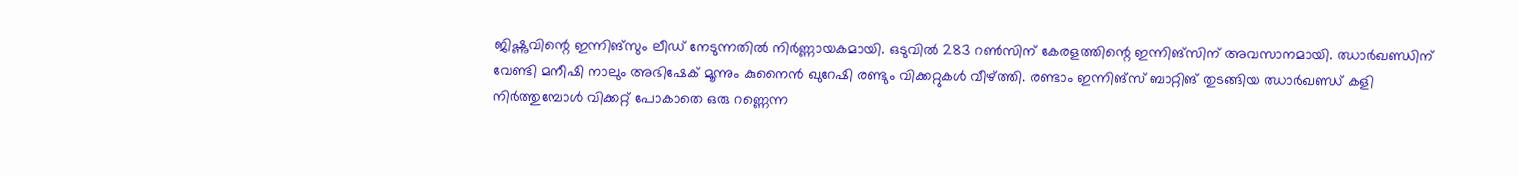ജിഷ്ണുവിന്റെ ഇന്നിങ്സും ലീഡ് നേടുന്നതിൽ നിർണ്ണായകമായി. ഒടുവിൽ 283 റൺസിന് കേരളത്തിന്റെ ഇന്നിങ്സിന് അവസാനമായി. ഝാർഖണ്ഡിന് വേണ്ടി മനീഷി നാലും അഭിഷേക് മൂന്നും കുനൈൻ ഖുറേഷി രണ്ടും വിക്കറ്റുകൾ വീഴ്ത്തി. രണ്ടാം ഇന്നിങ്സ് ബാറ്റിങ് തുടങ്ങിയ ഝാർഖണ്ഡ് കളി നിർത്തുമ്പോൾ വിക്കറ്റ് പോകാതെ ഒരു റണ്ണെന്ന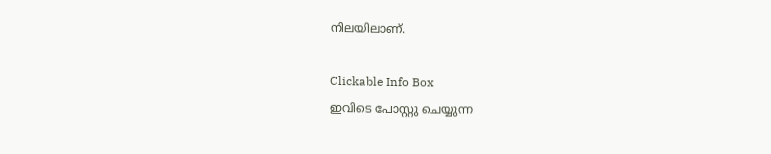നിലയിലാണ്.

Clickable Info Box
ഇവിടെ പോസ്റ്റു ചെയ്യുന്ന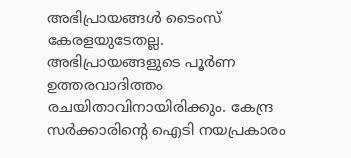അഭിപ്രായങ്ങൾ ടൈംസ് കേരളയുടേതല്ല. അഭിപ്രായങ്ങളുടെ പൂർണ ഉത്തരവാദിത്തം രചയിതാവിനായിരിക്കും. കേന്ദ്ര സർക്കാരിന്റെ ഐടി നയപ്രകാരം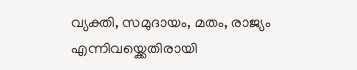വ്യക്തി, സമുദായം, മതം, രാജ്യം എന്നിവയ്ക്കെതിരായി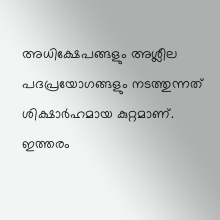അധിക്ഷേപങ്ങളും അശ്ലീല പദപ്രയോഗങ്ങളും നടത്തുന്നത് ശിക്ഷാർഹമായ കുറ്റമാണ്. ഇത്തരം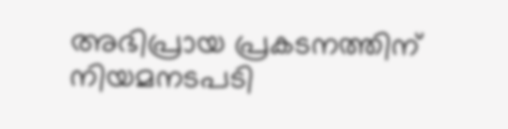അഭിപ്രായ പ്രകടനത്തിന് നിയമനടപടി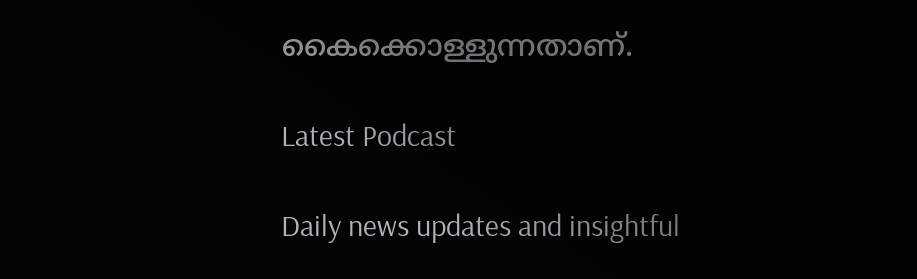കൈക്കൊള്ളുന്നതാണ്.

Latest Podcast

Daily news updates and insightful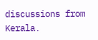discussions from Kerala.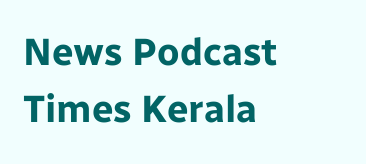News Podcast
Times Kerala